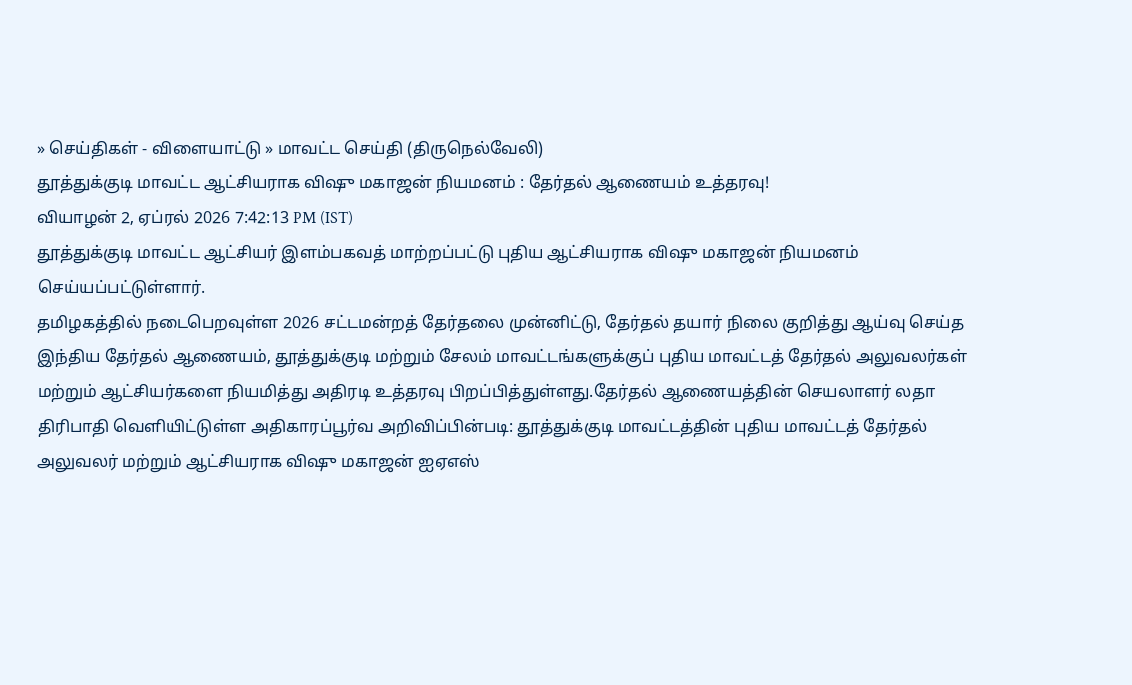» செய்திகள் - விளையாட்டு » மாவட்ட செய்தி (திருநெல்வேலி)
தூத்துக்குடி மாவட்ட ஆட்சியராக விஷு மகாஜன் நியமனம் : தேர்தல் ஆணையம் உத்தரவு!
வியாழன் 2, ஏப்ரல் 2026 7:42:13 PM (IST)
தூத்துக்குடி மாவட்ட ஆட்சியர் இளம்பகவத் மாற்றப்பட்டு புதிய ஆட்சியராக விஷு மகாஜன் நியமனம் செய்யப்பட்டுள்ளார்.
தமிழகத்தில் நடைபெறவுள்ள 2026 சட்டமன்றத் தேர்தலை முன்னிட்டு, தேர்தல் தயார் நிலை குறித்து ஆய்வு செய்த இந்திய தேர்தல் ஆணையம், தூத்துக்குடி மற்றும் சேலம் மாவட்டங்களுக்குப் புதிய மாவட்டத் தேர்தல் அலுவலர்கள் மற்றும் ஆட்சியர்களை நியமித்து அதிரடி உத்தரவு பிறப்பித்துள்ளது.தேர்தல் ஆணையத்தின் செயலாளர் லதா திரிபாதி வெளியிட்டுள்ள அதிகாரப்பூர்வ அறிவிப்பின்படி: தூத்துக்குடி மாவட்டத்தின் புதிய மாவட்டத் தேர்தல் அலுவலர் மற்றும் ஆட்சியராக விஷு மகாஜன் ஐஏஎஸ்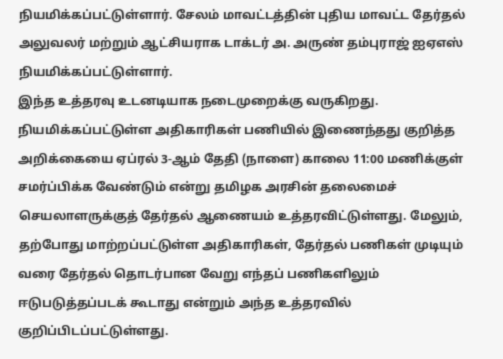நியமிக்கப்பட்டுள்ளார். சேலம் மாவட்டத்தின் புதிய மாவட்ட தேர்தல் அலுவலர் மற்றும் ஆட்சியராக டாக்டர் அ. அருண் தம்புராஜ் ஐஏஎஸ் நியமிக்கப்பட்டுள்ளார்.
இந்த உத்தரவு உடனடியாக நடைமுறைக்கு வருகிறது. நியமிக்கப்பட்டுள்ள அதிகாரிகள் பணியில் இணைந்தது குறித்த அறிக்கையை ஏப்ரல் 3-ஆம் தேதி (நாளை) காலை 11:00 மணிக்குள் சமர்ப்பிக்க வேண்டும் என்று தமிழக அரசின் தலைமைச் செயலாளருக்குத் தேர்தல் ஆணையம் உத்தரவிட்டுள்ளது. மேலும், தற்போது மாற்றப்பட்டுள்ள அதிகாரிகள், தேர்தல் பணிகள் முடியும் வரை தேர்தல் தொடர்பான வேறு எந்தப் பணிகளிலும் ஈடுபடுத்தப்படக் கூடாது என்றும் அந்த உத்தரவில் குறிப்பிடப்பட்டுள்ளது.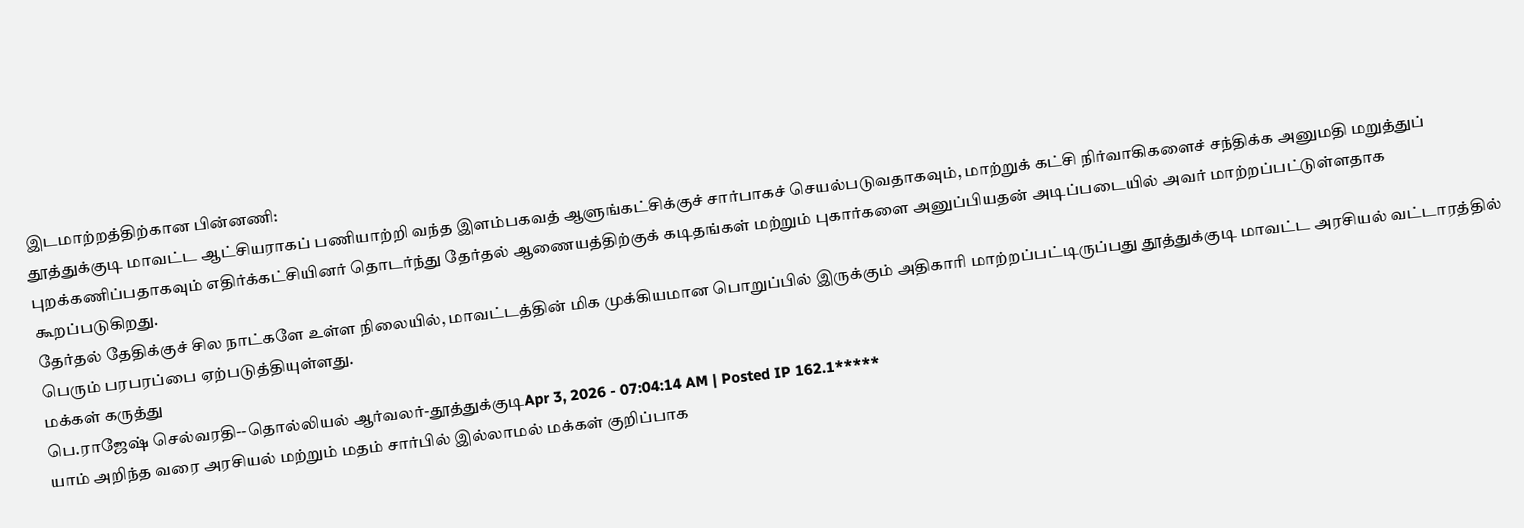இடமாற்றத்திற்கான பின்னணி:
தூத்துக்குடி மாவட்ட ஆட்சியராகப் பணியாற்றி வந்த இளம்பகவத் ஆளுங்கட்சிக்குச் சார்பாகச் செயல்படுவதாகவும், மாற்றுக் கட்சி நிர்வாகிகளைச் சந்திக்க அனுமதி மறுத்துப் புறக்கணிப்பதாகவும் எதிர்க்கட்சியினர் தொடர்ந்து தேர்தல் ஆணையத்திற்குக் கடிதங்கள் மற்றும் புகார்களை அனுப்பியதன் அடிப்படையில் அவர் மாற்றப்பட்டுள்ளதாக கூறப்படுகிறது.
தேர்தல் தேதிக்குச் சில நாட்களே உள்ள நிலையில், மாவட்டத்தின் மிக முக்கியமான பொறுப்பில் இருக்கும் அதிகாரி மாற்றப்பட்டிருப்பது தூத்துக்குடி மாவட்ட அரசியல் வட்டாரத்தில் பெரும் பரபரப்பை ஏற்படுத்தியுள்ளது.
மக்கள் கருத்து
பெ.ராஜேஷ் செல்வரதி--தொல்லியல் ஆர்வலர்-தூத்துக்குடிApr 3, 2026 - 07:04:14 AM | Posted IP 162.1*****
யாம் அறிந்த வரை அரசியல் மற்றும் மதம் சார்பில் இல்லாமல் மக்கள் குறிப்பாக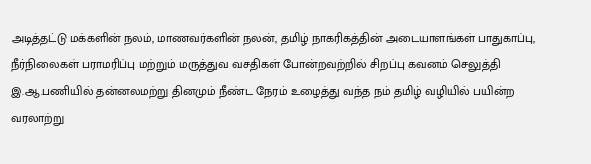அடித்தட்டு மக்களின் நலம், மாணவர்களின் நலன், தமிழ் நாகரிகத்தின் அடையாளங்கள் பாதுகாப்பு, நீர்நிலைகள் பராமரிப்பு மற்றும் மருத்துவ வசதிகள் போன்றவற்றில் சிறப்பு கவனம் செலுத்தி இ.ஆ.பணியில் தன்னலமற்று தினமும் நீண்ட நேரம் உழைத்து வந்த நம் தமிழ் வழியில் பயின்ற வரலாற்று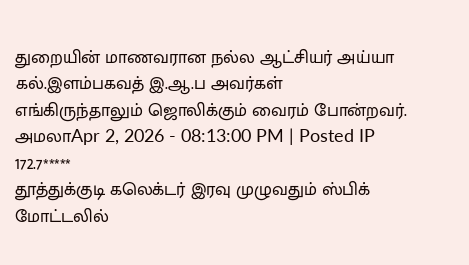துறையின் மாணவரான நல்ல ஆட்சியர் அய்யா கல்.இளம்பகவத் இ.ஆ.ப அவர்கள் எங்கிருந்தாலும் ஜொலிக்கும் வைரம் போன்றவர்.
அமலாApr 2, 2026 - 08:13:00 PM | Posted IP 172.7*****
தூத்துக்குடி கலெக்டர் இரவு முழுவதும் ஸ்பிக் மோட்டலில்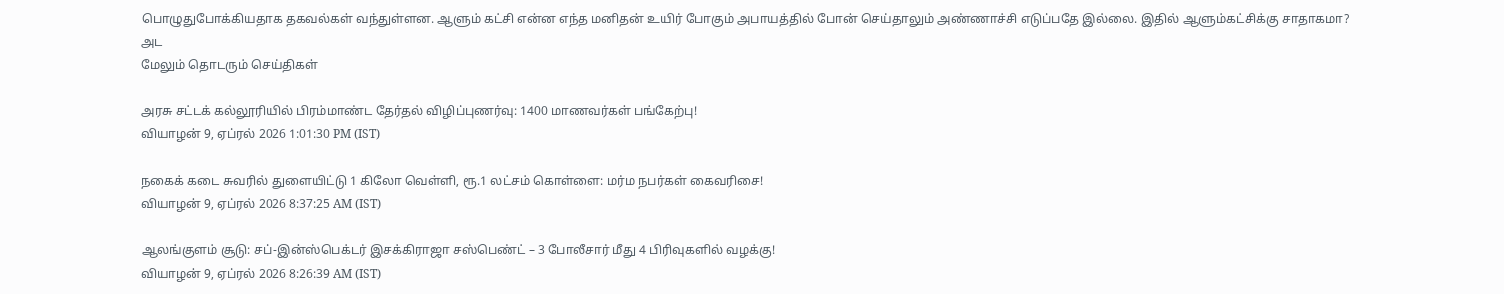பொழுதுபோக்கியதாக தகவல்கள் வந்துள்ளன. ஆளும் கட்சி என்ன எந்த மனிதன் உயிர் போகும் அபாயத்தில் போன் செய்தாலும் அண்ணாச்சி எடுப்பதே இல்லை. இதில் ஆளும்கட்சிக்கு சாதாகமா? அட
மேலும் தொடரும் செய்திகள்

அரசு சட்டக் கல்லூரியில் பிரம்மாண்ட தேர்தல் விழிப்புணர்வு: 1400 மாணவர்கள் பங்கேற்பு!
வியாழன் 9, ஏப்ரல் 2026 1:01:30 PM (IST)

நகைக் கடை சுவரில் துளையிட்டு 1 கிலோ வெள்ளி, ரூ.1 லட்சம் கொள்ளை: மர்ம நபர்கள் கைவரிசை!
வியாழன் 9, ஏப்ரல் 2026 8:37:25 AM (IST)

ஆலங்குளம் சூடு: சப்-இன்ஸ்பெக்டர் இசக்கிராஜா சஸ்பெண்ட் – 3 போலீசார் மீது 4 பிரிவுகளில் வழக்கு!
வியாழன் 9, ஏப்ரல் 2026 8:26:39 AM (IST)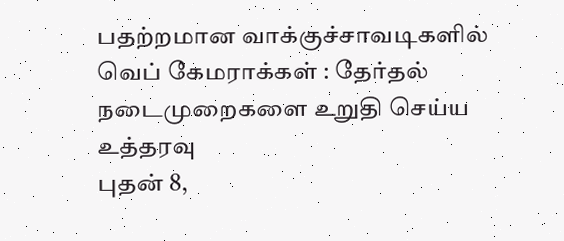பதற்றமான வாக்குச்சாவடிகளில் வெப் கேமராக்கள் : தேர்தல் நடைமுறைகளை உறுதி செய்ய உத்தரவு
புதன் 8,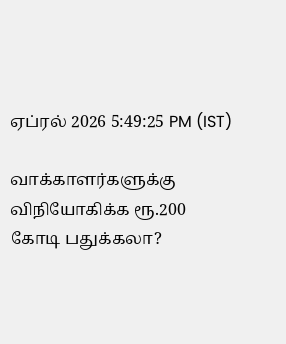ஏப்ரல் 2026 5:49:25 PM (IST)

வாக்காளர்களுக்கு விநியோகிக்க ரூ.200 கோடி பதுக்கலா?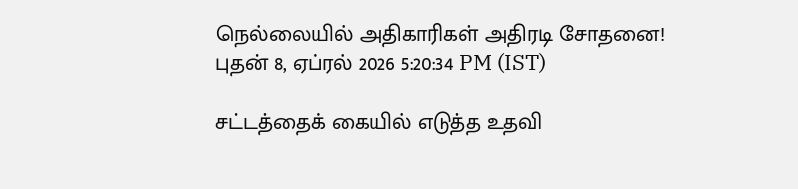நெல்லையில் அதிகாரிகள் அதிரடி சோதனை!
புதன் 8, ஏப்ரல் 2026 5:20:34 PM (IST)

சட்டத்தைக் கையில் எடுத்த உதவி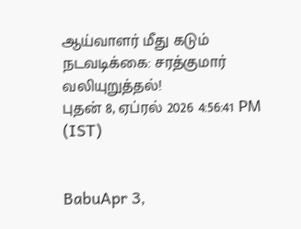ஆய்வாளர் மீது கடும் நடவடிக்கை: சரத்குமார் வலியுறுத்தல்!
புதன் 8, ஏப்ரல் 2026 4:56:41 PM (IST)


BabuApr 3,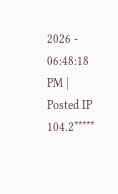2026 - 06:48:18 PM | Posted IP 104.2*****